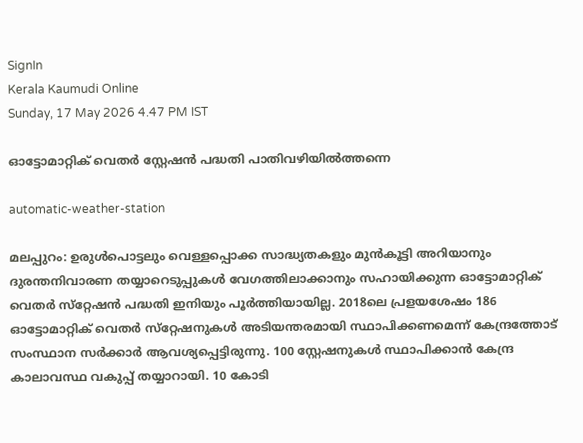SignIn
Kerala Kaumudi Online
Sunday, 17 May 2026 4.47 PM IST

ഓട്ടോമാറ്റിക് വെതർ സ്റ്റേഷൻ പദ്ധതി പാതിവഴിയിൽത്തന്നെ

automatic-weather-station

മലപ്പുറം: ഉരുൾപൊട്ടലും വെള്ളപ്പൊക്ക സാദ്ധ്യതകളും മുൻകൂട്ടി അറിയാനും ദുരന്തനിവാരണ തയ്യാറെടുപ്പുകൾ വേഗത്തിലാക്കാനും സഹായിക്കുന്ന ഓട്ടോമാറ്റിക് വെതർ സ്‌റ്റേഷൻ പദ്ധതി ഇനിയും പൂർത്തിയായില്ല. 2018ലെ പ്രളയശേഷം 186 ഓട്ടോമാറ്റിക് വെതർ സ്‌റ്റേഷനുകൾ അടിയന്തരമായി സ്ഥാപിക്കണമെന്ന് കേന്ദ്രത്തോട് സംസ്ഥാന സർക്കാർ ആവശ്യപ്പെട്ടിരുന്നു. 100 സ്റ്റേഷനുകൾ സ്ഥാപിക്കാൻ കേന്ദ്ര കാലാവസ്ഥ വകുപ്പ് തയ്യാറായി. 10 കോടി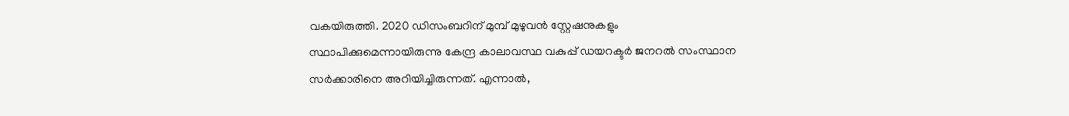വകയിരുത്തി. 2020 ഡിസംബറിന് മുമ്പ് മുഴുവൻ സ്റ്റേഷനുകളും സ്ഥാപിക്കുമെന്നായിരുന്നു കേന്ദ്ര കാലാവസ്ഥ വകുപ്പ് ഡയറക്ടർ ജനറൽ സംസ്ഥാന സർക്കാരിനെ അറിയിച്ചിരുന്നത്. എന്നാൽ,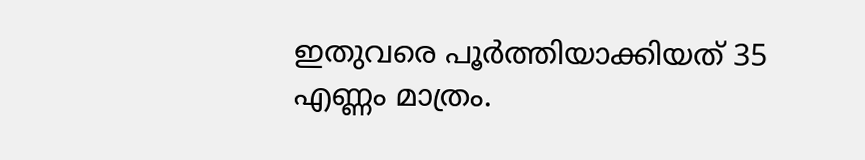ഇതുവരെ പൂർത്തിയാക്കിയത് 35 എണ്ണം മാത്രം.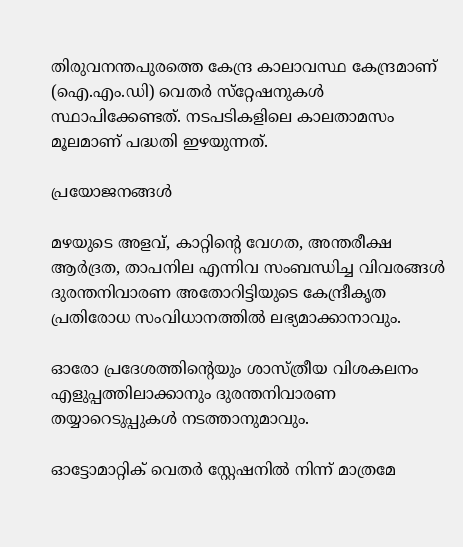തിരുവനന്തപുരത്തെ കേന്ദ്ര കാലാവസ്ഥ കേന്ദ്രമാണ് (ഐ.എം.ഡി) വെതർ സ്‌റ്റേഷനുകൾ സ്ഥാപിക്കേണ്ടത്. നടപടികളിലെ കാലതാമസം മൂലമാണ് പദ്ധതി ഇഴയുന്നത്.

പ്രയോജനങ്ങൾ

മഴയുടെ അളവ്, കാറ്റിന്റെ വേഗത, അന്തരീക്ഷ ആർദ്രത, താപനില എന്നിവ സംബന്ധിച്ച വിവരങ്ങൾ ദുരന്തനിവാരണ അതോറിട്ടിയുടെ കേന്ദ്രീകൃത പ്രതിരോധ സംവിധാനത്തിൽ ലഭ്യമാക്കാനാവും.

ഓരോ പ്രദേശത്തിന്റെയും ശാസ്ത്രീയ വിശകലനം എളുപ്പത്തിലാക്കാനും ദുരന്തനിവാരണ തയ്യാറെടുപ്പുകൾ നടത്താനുമാവും.

ഓട്ടോമാറ്റിക് വെതർ സ്റ്റേഷനിൽ നിന്ന് മാത്രമേ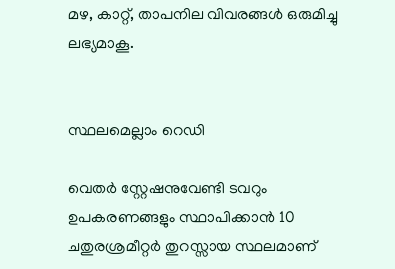മഴ, കാറ്റ്, താപനില വിവരങ്ങൾ ഒരുമിച്ചു ലഭ്യമാകൂ.


സ്ഥലമെല്ലാം റെഡി

വെതർ സ്റ്റേഷനുവേണ്ടി ടവറും ഉപകരണങ്ങളും സ്ഥാപിക്കാൻ 10 ചതുരശ്രമീറ്റർ തുറസ്സായ സ്ഥലമാണ്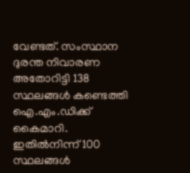വേണ്ടത്. സംസ്ഥാന ദുരന്ത നിവാരണ അതോറിട്ടി 138 സ്ഥലങ്ങൾ കണ്ടെത്തി ഐ.എം.ഡിക്ക് കൈമാറി. ഇതിൽനിന്ന് 100 സ്ഥലങ്ങൾ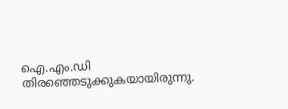ഐ.എം.ഡി തിരഞ്ഞെടുക്കുകയായിരുന്നു.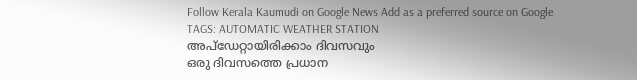Follow Kerala Kaumudi on Google News Add as a preferred source on Google
TAGS: AUTOMATIC WEATHER STATION
അപ്ഡേറ്റായിരിക്കാം ദിവസവും
ഒരു ദിവസത്തെ പ്രധാന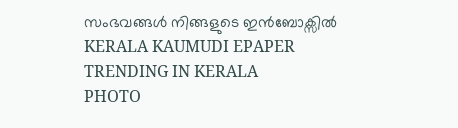സംഭവങ്ങൾ നിങ്ങളുടെ ഇൻബോക്സിൽ
KERALA KAUMUDI EPAPER
TRENDING IN KERALA
PHOTO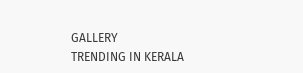GALLERY
TRENDING IN KERALA